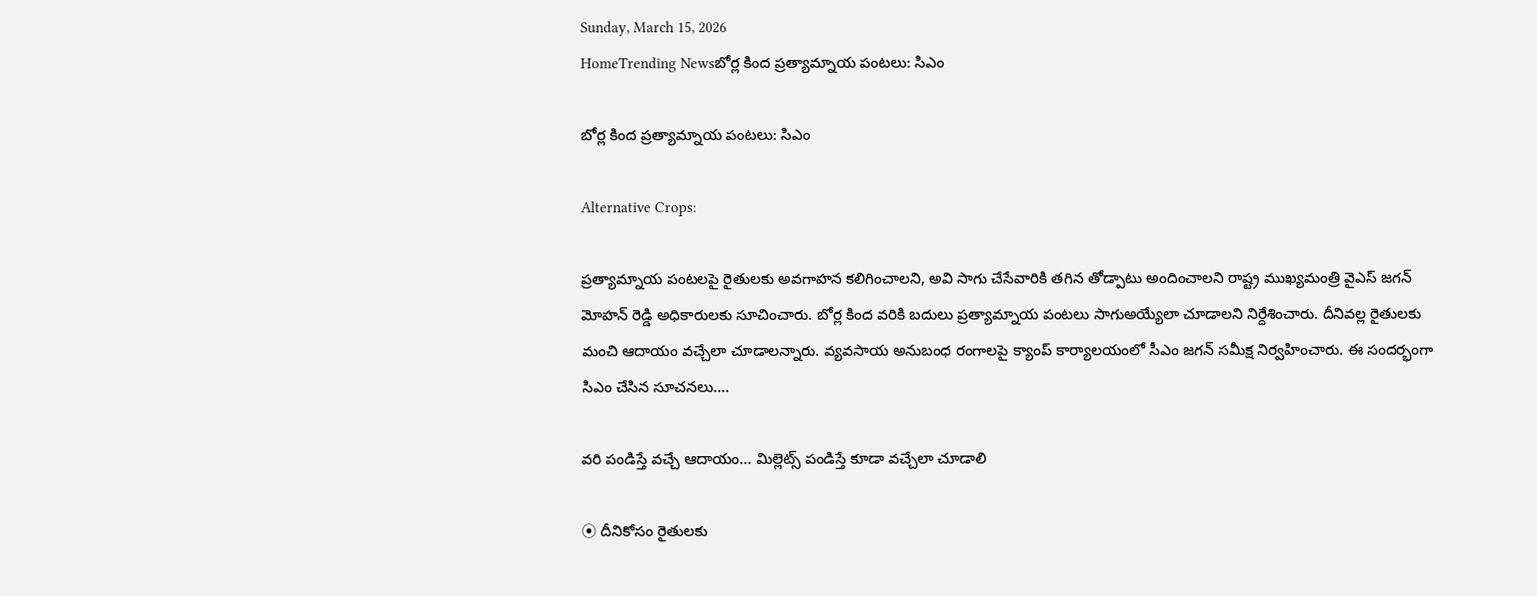Sunday, March 15, 2026
HomeTrending Newsబోర్ల కింద ప్రత్యామ్నాయ పంటలు: సిఎం

బోర్ల కింద ప్రత్యామ్నాయ పంటలు: సిఎం

Alternative Crops:

ప్రత్యామ్నాయ పంటలపై రైతులకు అవగాహన కలిగించాలని, అవి సాగు చేసేవారికి తగిన తోడ్పాటు అందించాలని రాష్ట్ర ముఖ్యమంత్రి వైఎస్ జగన్ మోహన్ రెడ్డి అధికారులకు సూచించారు. బోర్ల కింద వరికి బదులు ప్రత్యామ్నాయ పంటలు సాగుఅయ్యేలా చూడాలని నిర్దేశించారు. దీనివల్ల రైతులకు మంచి ఆదాయం వచ్చేలా చూడాలన్నారు. వ్యవసాయ అనుబంధ రంగాలపై క్యాంప్‌ కార్యాలయంలో సీఎం జగన్‌ సమీక్ష నిర్వహించారు. ఈ సందర్భంగా సిఎం చేసిన సూచనలు….

వరి పండిస్తే వచ్చే ఆదాయం… మిల్లెట్స్‌ పండిస్తే కూడా వచ్చేలా చూడాలి

⦿ దీనికోసం రైతులకు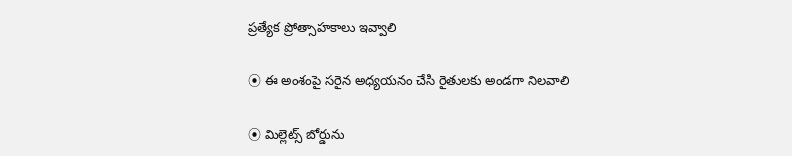ప్రత్యేక ప్రోత్సాహకాలు ఇవ్వాలి

⦿ ఈ అంశంపై సరైన అధ్యయనం చేసి రైతులకు అండగా నిలవాలి

⦿ మిల్లెట్స్‌ బోర్డును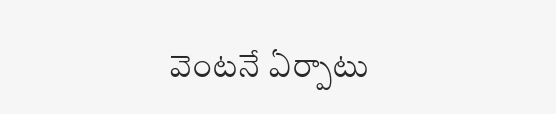వెంటనే ఏర్పాటు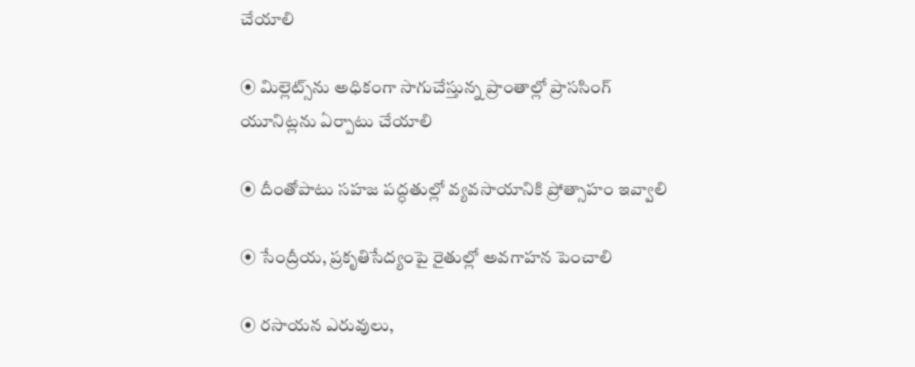చేయాలి

⦿ మిల్లెట్స్‌ను అధికంగా సాగుచేస్తున్న ప్రాంతాల్లో ప్రాససింగ్‌ యూనిట్లను ఏర్పాటు చేయాలి

⦿ దీంతోపాటు సహజ పద్ధతుల్లో వ్యవసాయానికి ప్రోత్సాహం ఇవ్వాలి

⦿ సేంద్రీయ, ప్రకృతిసేద్యంపై రైతుల్లో అవగాహన పెంచాలి

⦿ రసాయన ఎరువులు,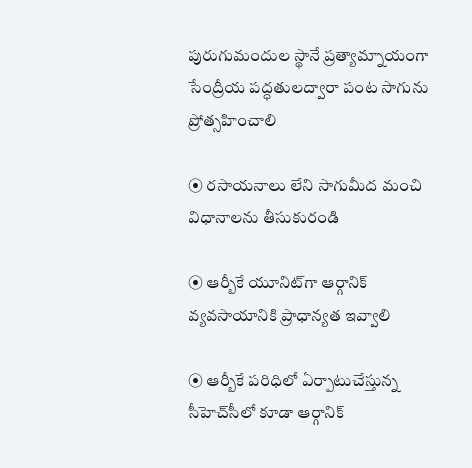పురుగుమందుల స్థానే ప్రత్యామ్నాయంగా సేంద్రీయ పద్ధతులద్వారా పంట సాగును ప్రోత్సహించాలి

⦿ రసాయనాలు లేని సాగుమీద మంచి విధానాలను తీసుకురండి

⦿ ఆర్బీకే యూనిట్‌గా ఆర్గానిక్‌ వ్యవసాయానికి ప్రాధాన్యత ఇవ్వాలి

⦿ ఆర్బీకే పరిధిలో ఏర్పాటుచేస్తున్న సీహెచ్‌సీలో కూడా ఆర్గానిక్‌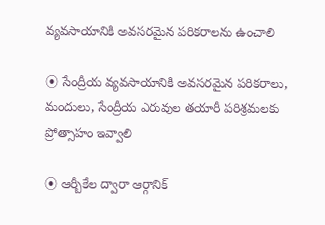వ్యవసాయానికి అవసరమైన పరికరాలను ఉంచాలి

⦿ సేంద్రీయ వ్యవసాయానికి అవసరమైన పరికరాలు, మందులు, సేంద్రీయ ఎరువుల తయారీ పరిశ్రమలకు ప్రోత్సాహం ఇవ్వాలి

⦿ ఆర్బీకేల ద్వారా ఆర్గానిక్‌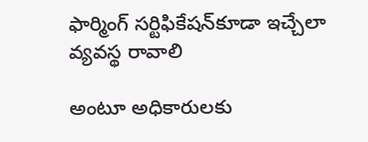ఫార్మింగ్‌ సర్టిఫికేషన్‌కూడా ఇచ్చేలా వ్యవస్థ రావాలి

అంటూ అధికారులకు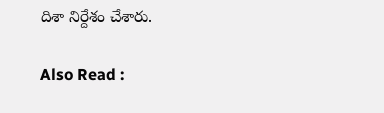దిశా నిర్దేశం చేశారు.

Also Read :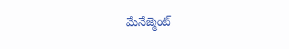మేనేజ్మెంట్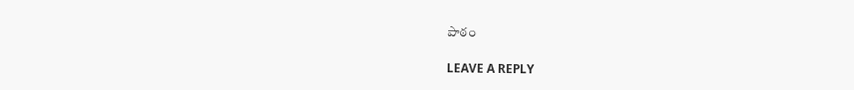పాఠం

LEAVE A REPLY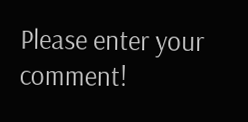Please enter your comment!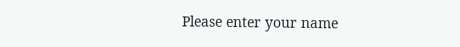Please enter your name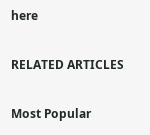here

RELATED ARTICLES

Most Popular